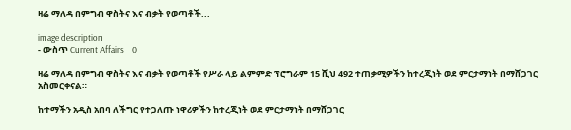ዛሬ ማለዳ በምግብ ዋስትና እና ብቃት የወጣቶች...

image description
- ውስጥ Current Affairs    0

ዛሬ ማለዳ በምግብ ዋስትና እና ብቃት የወጣቶች የሥራ ላይ ልምምድ ፕሮግራም 15 ሺህ 492 ተጠቃሚዎችን ከተረጂነት ወደ ምርታማነት በማሸጋገር አስመርቀናል።

ከተማችን አዲስ አበባ ለችግር የተጋለጡ ነዋሪዎችን ከተረጂነት ወደ ምርታማነት በማሸጋገር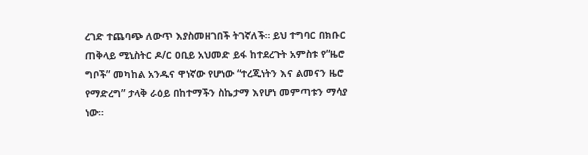ረገድ ተጨባጭ ለውጥ እያስመዘገበች ትገኛለች። ይህ ተግባር በክቡር ጠቅላይ ሚኒስትር ዶ/ር ዐቢይ አህመድ ይፋ ከተደረጉት አምስቱ የ“ዜሮ ግቦች” መካከል አንዱና ዋነኛው የሆነው “ተረጂነትን እና ልመናን ዜሮ የማድረግ” ታላቅ ራዕይ በከተማችን ስኬታማ እየሆነ መምጣቱን ማሳያ ነው።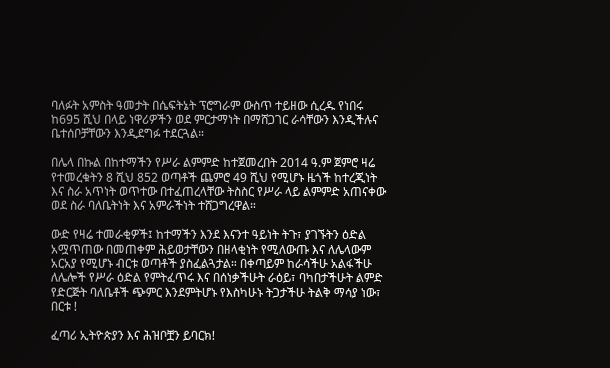ባለፉት አምስት ዓመታት በሴፍትኔት ፕሮግራም ውስጥ ተይዘው ሲረዱ የነበሩ ከ695 ሺህ በላይ ነዋሪዎችን ወደ ምርታማነት በማሸጋገር ራሳቸውን እንዲችሉና ቤተሰቦቻቸውን እንዲደግፉ ተደርጓል።

በሌላ በኩል በከተማችን የሥራ ልምምድ ከተጀመረበት 2014 ዓ.ም ጀምሮ ዛሬ የተመረቁትን 8 ሺህ 852 ወጣቶች ጨምሮ 49 ሺህ የሚሆኑ ዜጎች ከተረጂነት እና ስራ አጥነት ወጥተው በተፈጠረላቸው ትስስር የሥራ ላይ ልምምድ አጠናቀው ወደ ስራ ባለቤትነት እና አምራችነት ተሸጋግረዋል።

ውድ የዛሬ ተመራቂዎች፤ ከተማችን እንደ እናንተ ዓይነት ትጉ፣ ያገኙትን ዕድል አሟጥጠው በመጠቀም ሕይወታቸውን በዘላቂነት የሚለውጡ እና ለሌላውም አርአያ የሚሆኑ ብርቱ ወጣቶች ያስፈልጓታል። በቀጣይም ከራሳችሁ አልፋችሁ ለሌሎች የሥራ ዕድል የምትፈጥሩ እና በሰነቃችሁት ራዕይ፣ ባካበታችሁት ልምድ የድርጅት ባለቤቶች ጭምር እንደምትሆኑ የእስካሁኑ ትጋታችሁ ትልቅ ማሳያ ነው፣ በርቱ !

ፈጣሪ ኢትዮጵያን እና ሕዝቦቿን ይባርክ!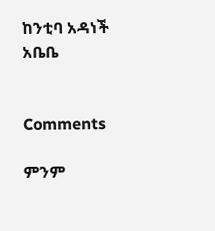ከንቲባ አዳነች አቤቤ


Comments

ምንም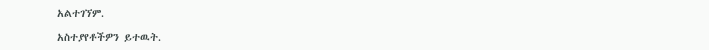አልተገኘም.

አስተያየቶችዎን ይተዉት.